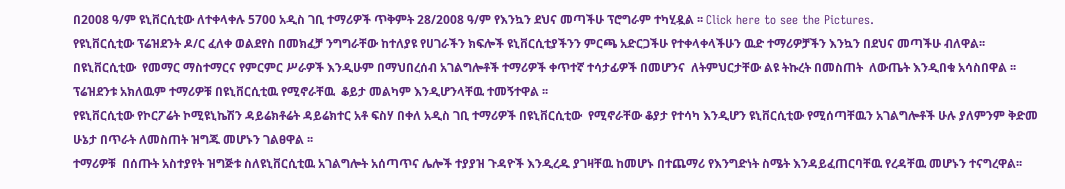በ2008 ዓ/ም ዩኒቨርሲቲው ለተቀላቀሉ 5700 አዲስ ገቢ ተማሪዎች ጥቅምት 28/2008 ዓ/ም የእንኳን ደህና መጣችሁ ፕሮግራም ተካሂዷል ፡፡ Click here to see the Pictures.
የዩኒቨርሲቲው ፕሬዝደንት ዶ/ር ፈለቀ ወልደየስ በመክፈቻ ንግግራቸው ከተለያዩ የሀገራችን ክፍሎች ዩኒቨርሲቲያችንን ምርጫ አድርጋችሁ የተቀላቀላችሁን ዉድ ተማሪዎቻችን እንኳን በደህና መጣችሁ ብለዋል፡፡በዩኒቨርሲቲው  የመማር ማስተማርና የምርምር ሥራዎች እንዲሁም በማህበረሰብ አገልግሎቶች ተማሪዎች ቀጥተኛ ተሳታፊዎች በመሆንና  ለትምህርታቸው ልዩ ትኩረት በመስጠት  ለውጤት እንዲበቁ አሳስበዋል ፡፡ፕሬዝደንቱ አክለዉም ተማሪዎቹ በዩኒቨርሲቲዉ የሚኖራቸዉ  ቆይታ መልካም እንዲሆንላቸዉ ተመኝተዋል ፡፡
የዩኒቨርሲቲው የኮርፖሬት ኮሚዩኒኬሽን ዳይሬክቶሬት ዳይሬክተር አቶ ፍስሃ በቀለ አዲስ ገቢ ተማሪዎች በዩኒቨርሲቲው  የሚኖራቸው ቆያታ የተሳካ እንዲሆን ዩኒቨርሲቲው የሚሰጣቸዉን አገልግሎቶች ሁሉ ያለምንም ቅድመ ሁኔታ በጥራት ለመስጠት ዝግጁ መሆኑን ገልፀዋል ፡፡
ተማሪዎቹ  በሰጡት አስተያየት ዝግጅቱ ስለዩኒቨርሲቲዉ አገልግሎት አሰጣጥና ሌሎች ተያያዝ ጉዳዮች እንዲረዱ ያገዛቸዉ ከመሆኑ በተጨማሪ የእንግድነት ስሜት እንዳይፈጠርባቸዉ የረዳቸዉ መሆኑን ተናግረዋል፡፡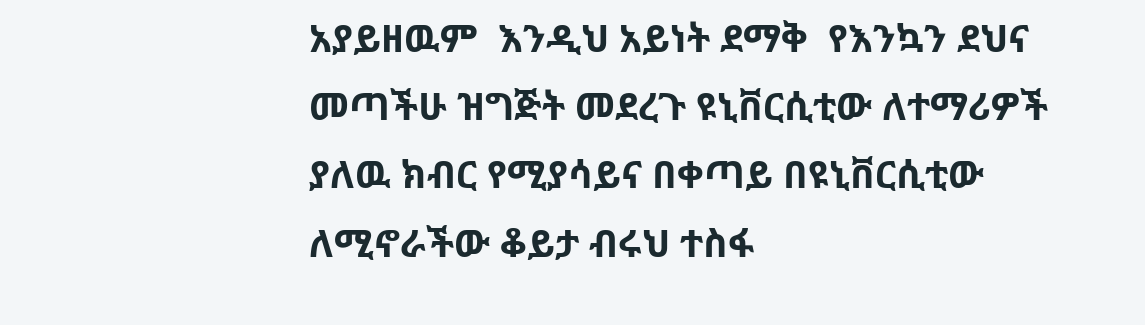አያይዘዉም  እንዲህ አይነት ደማቅ  የእንኳን ደህና መጣችሁ ዝግጅት መደረጉ ዩኒቨርሲቲው ለተማሪዎች ያለዉ ክብር የሚያሳይና በቀጣይ በዩኒቨርሲቲው  ለሚኖራችው ቆይታ ብሩህ ተስፋ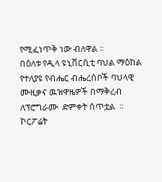የሚፈነጥቅ ነው ብለዋል ፡፡
በዕለቱ የዲላ ዩኒቨርሲቲ ባህል ማዕከል የተለያዩ የብሔር ብሔረሰቦች ባህላዊ ሙዚቃና ዉዝዋዜዎች በማቅረብ ለፕሮግራሙ  ድምቀት ሰጥቷል  ፡፡
ኮርፖሬት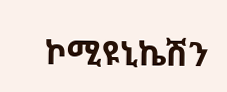ኮሚዩኒኬሽን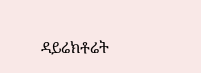ዳይሬክቶሬት